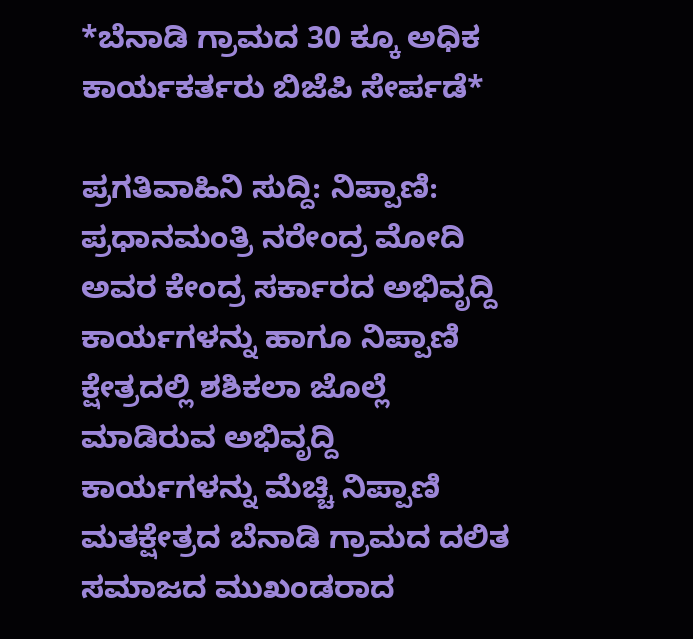*ಬೆನಾಡಿ ಗ್ರಾಮದ 30 ಕ್ಕೂ ಅಧಿಕ ಕಾರ್ಯಕರ್ತರು ಬಿಜೆಪಿ ಸೇರ್ಪಡೆ*

ಪ್ರಗತಿವಾಹಿನಿ ಸುದ್ದಿ: ನಿಪ್ಪಾಣಿ: ಪ್ರಧಾನಮಂತ್ರಿ ನರೇಂದ್ರ ಮೋದಿ ಅವರ ಕೇಂದ್ರ ಸರ್ಕಾರದ ಅಭಿವೃದ್ದಿ ಕಾರ್ಯಗಳನ್ನು ಹಾಗೂ ನಿಪ್ಪಾಣಿ ಕ್ಷೇತ್ರದಲ್ಲಿ ಶಶಿಕಲಾ ಜೊಲ್ಲೆ ಮಾಡಿರುವ ಅಭಿವೃದ್ದಿ ಕಾರ್ಯಗಳನ್ನು ಮೆಚ್ಚಿ ನಿಪ್ಪಾಣಿ ಮತಕ್ಷೇತ್ರದ ಬೆನಾಡಿ ಗ್ರಾಮದ ದಲಿತ ಸಮಾಜದ ಮುಖಂಡರಾದ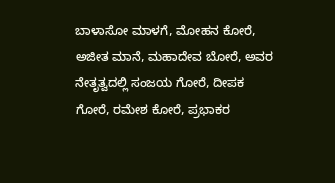ಬಾಳಾಸೋ ಮಾಳಗೆ, ಮೋಹನ ಕೋರೆ, ಅಜೀತ ಮಾನೆ, ಮಹಾದೇವ ಬೋರೆ, ಅವರ ನೇತೃತ್ವದಲ್ಲಿ ಸಂಜಯ ಗೋರೆ, ದೀಪಕ ಗೋರೆ, ರಮೇಶ ಕೋರೆ, ಪ್ರಭಾಕರ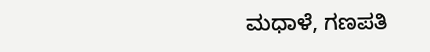ಮಧಾಳೆ, ಗಣಪತಿ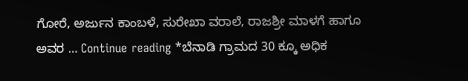ಗೋರೆ, ಅರ್ಜುನ ಕಾಂಬಳೆ, ಸುರೇಖಾ ವರಾಲೆ, ರಾಜಶ್ರೀ ಮಾಳಗೆ ಹಾಗೂ ಅವರ … Continue reading *ಬೆನಾಡಿ ಗ್ರಾಮದ 30 ಕ್ಕೂ ಅಧಿಕ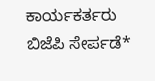ಕಾರ್ಯಕರ್ತರು ಬಿಜೆಪಿ ಸೇರ್ಪಡೆ*